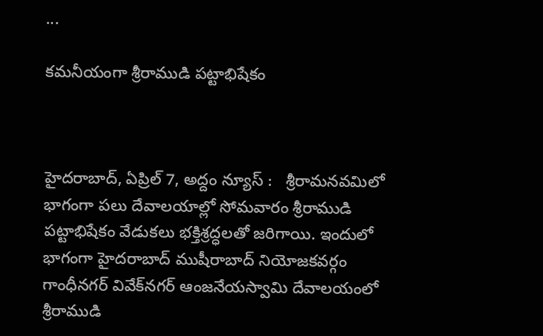...

క‌మ‌నీయంగా శ్రీరాముడి ప‌ట్టాభిషేకం



హైదరాబాద్, ఏప్రిల్ 7, అద్దం న్యూస్ :   శ్రీరామ‌న‌వ‌మిలో భాగంగా ప‌లు దేవాల‌యాల్లో సోమ‌వారం శ్రీరాముడి ప‌ట్టాభిషేకం వేడుక‌లు భక్తిశ్ర‌ద్ధ‌ల‌తో జ‌రిగాయి. ఇందులో భాగంగా హైద‌రాబాద్ ముషీరాబాద్ నియోజ‌క‌వ‌ర్గం గాంధీన‌గ‌ర్ వివేక్‌న‌గ‌ర్ ఆంజ‌నేయ‌స్వామి దేవాల‌యంలో శ్రీరాముడి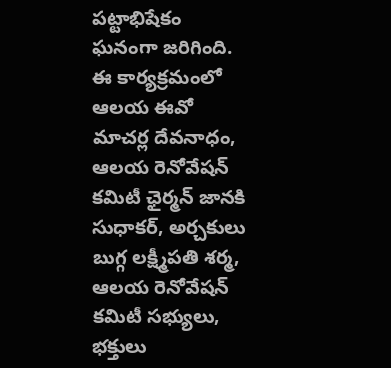ప‌ట్టాభిషేకం ఘ‌నంగా జ‌రిగింది. ఈ కార్య‌క్ర‌మంలో ఆల‌య ఈవో మాచ‌ర్ల దేవ‌నాధం, ఆల‌య రెనోవేష‌న్ క‌మిటీ ఛైర్మ‌న్ జాన‌కి సుధాక‌ర్‌, అర్చ‌కులు బుగ్గ ల‌క్ష్మీప‌తి శ‌ర్మ, ఆల‌య రెనోవేష‌న్ క‌మిటీ స‌భ్యులు, భ‌క్తులు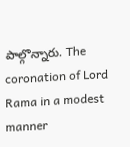పాల్గొన్నారు. The coronation of Lord Rama in a modest manner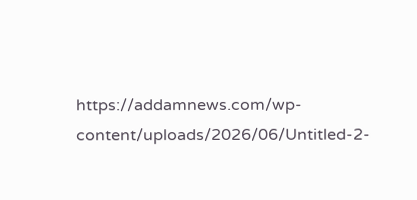https://addamnews.com/wp-content/uploads/2026/06/Untitled-2-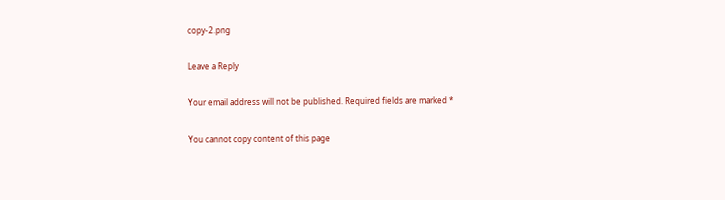copy-2.png

Leave a Reply

Your email address will not be published. Required fields are marked *

You cannot copy content of this page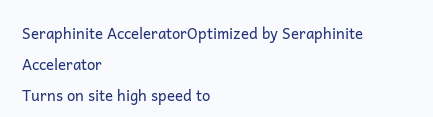Seraphinite AcceleratorOptimized by Seraphinite Accelerator
Turns on site high speed to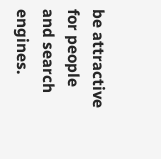be attractive for people and search engines.